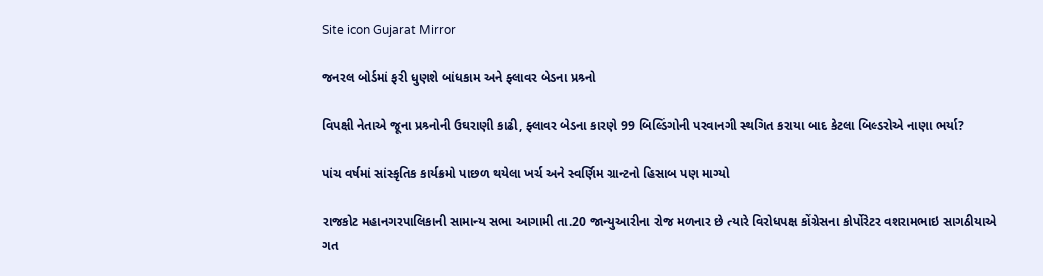Site icon Gujarat Mirror

જનરલ બોર્ડમાં ફરી ધુણશે બાંધકામ અને ફ્લાવર બેડના પ્રશ્ર્નો

વિપક્ષી નેતાએ જૂના પ્રશ્ર્નોની ઉઘરાણી કાઢી, ફ્લાવર બેડના કારણે 99 બિલ્ડિંગોની પરવાનગી સ્થગિત કરાયા બાદ કેટલા બિલ્ડરોએ નાણા ભર્યા?

પાંચ વર્ષમાં સાંસ્કૃતિક કાર્યક્રમો પાછળ થયેલા ખર્ચ અને સ્વર્ણિમ ગ્રાન્ટનો હિસાબ પણ માગ્યો

રાજકોટ મહાનગરપાલિકાની સામાન્ય સભા આગામી તા.20 જાન્યુઆરીના રોજ મળનાર છે ત્યારે વિરોધપક્ષ કોંગ્રેસના કોર્પોરેટર વશરામભાઇ સાગઠીયાએ ગત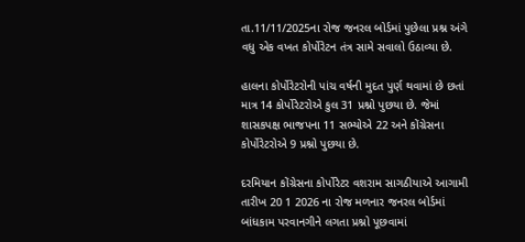તા.11/11/2025ના રોજ જનરલ બોર્ડમાં પુછેલા પ્રશ્ન અંગે વધુ એક વખત કોર્પોરેટન તંત્ર સામે સવાલો ઉઠાવ્યા છે.

હાલના કોર્પોરેટરોની પાંચ વર્ષની મુદત પુર્ણ થવામાં છે છતાં માત્ર 14 કોર્પોરેટરોએ કુલ 31 પ્રશ્નો પુછયા છે. જેમાં શાસકપક્ષ ભાજપના 11 સભ્યોએ 22 અને કોંગ્રેસના કોર્પોરેટરોએ 9 પ્રશ્નો પુછયા છે.

દરમિયાન કોંગ્રેસના કોર્પોરેટર વશરામ સાગઠીયાએ આગામી તારીખ 20 1 2026 ના રોજ મળનાર જનરલ બોર્ડમાં બાંધકામ પરવાનગીને લગતા પ્રશ્નો પૂછવામાં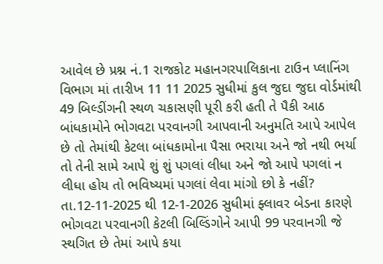આવેલ છે પ્રશ્ન નં.1 રાજકોટ મહાનગરપાલિકાના ટાઉન પ્લાનિંગ વિભાગ માં તારીખ 11 11 2025 સુધીમાં કુલ જુદા જુદા વોર્ડમાંથી 49 બિલ્ડીંગની સ્થળ ચકાસણી પૂરી કરી હતી તે પૈકી આઠ બાંધકામોને ભોગવટા પરવાનગી આપવાની અનુમતિ આપે આપેલ છે તો તેમાંથી કેટલા બાંધકામોના પૈસા ભરાયા અને જો નથી ભર્યા તો તેની સામે આપે શું શું પગલાં લીધા અને જો આપે પગલાં ન લીધા હોય તો ભવિષ્યમાં પગલાં લેવા માંગો છો કે નહીં? તા.12-11-2025 થી 12-1-2026 સુધીમાં ફ્લાવર બેડના કારણે ભોગવટા પરવાનગી કેટલી બિલ્ડિંગોને આપી 99 પરવાનગી જે સ્થગિત છે તેમાં આપે કયા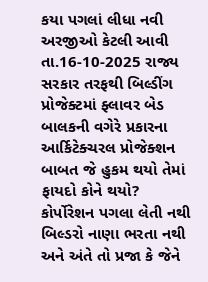કયા પગલાં લીધા નવી અરજીઓ કેટલી આવી તા.16-10-2025 રાજ્ય સરકાર તરફથી બિલ્ડીંગ પ્રોજેક્ટમાં ફ્લાવર બેડ બાલકની વગેરે પ્રકારના આર્કિટેક્ચરલ પ્રોજેક્શન બાબત જે હુકમ થયો તેમાં ફાયદો કોને થયો? કોર્પોરેશન પગલા લેતી નથી બિલ્ડરો નાણા ભરતા નથી અને અંતે તો પ્રજા કે જેને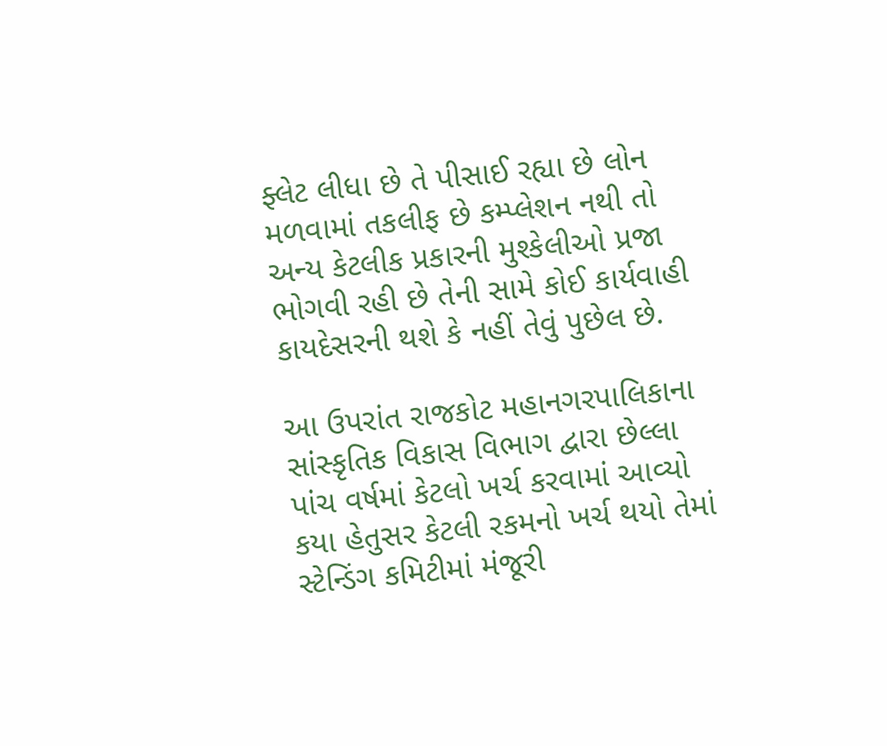ફ્લેટ લીધા છે તે પીસાઈ રહ્યા છે લોન મળવામાં તકલીફ છે કમ્પ્લેશન નથી તો અન્ય કેટલીક પ્રકારની મુશ્કેલીઓ પ્રજા ભોગવી રહી છે તેની સામે કોઈ કાર્યવાહી કાયદેસરની થશે કે નહીં તેવું પુછેલ છે.

આ ઉપરાંત રાજકોટ મહાનગરપાલિકાના સાંસ્કૃતિક વિકાસ વિભાગ દ્વારા છેલ્લા પાંચ વર્ષમાં કેટલો ખર્ચ કરવામાં આવ્યો કયા હેતુસર કેટલી રકમનો ખર્ચ થયો તેમાં સ્ટેન્ડિંગ કમિટીમાં મંજૂરી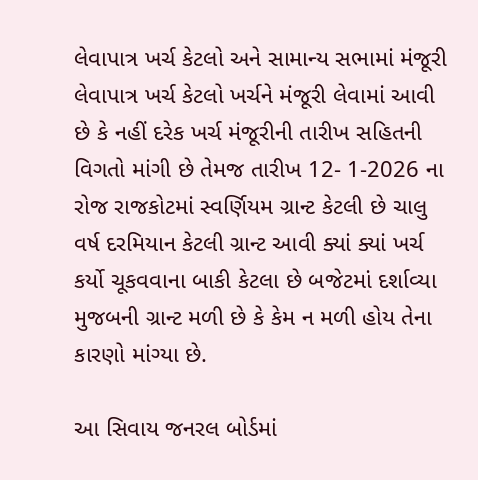લેવાપાત્ર ખર્ચ કેટલો અને સામાન્ય સભામાં મંજૂરી લેવાપાત્ર ખર્ચ કેટલો ખર્ચને મંજૂરી લેવામાં આવી છે કે નહીં દરેક ખર્ચ મંજૂરીની તારીખ સહિતની વિગતો માંગી છે તેમજ તારીખ 12- 1-2026 ના રોજ રાજકોટમાં સ્વર્ણિયમ ગ્રાન્ટ કેટલી છે ચાલુ વર્ષ દરમિયાન કેટલી ગ્રાન્ટ આવી ક્યાં ક્યાં ખર્ચ કર્યો ચૂકવવાના બાકી કેટલા છે બજેટમાં દર્શાવ્યા મુજબની ગ્રાન્ટ મળી છે કે કેમ ન મળી હોય તેના કારણો માંગ્યા છે.

આ સિવાય જનરલ બોર્ડમાં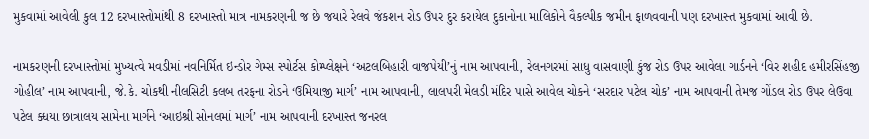મુકવામાં આવેલી કુલ 12 દરખાસ્તોમાંથી 8 દરખાસ્તો માત્ર નામકરણની જ છે જયારે રેલવે જંકશન રોડ ઉપર દુર કરાયેલ દુકાનોના માલિકોને વૈકલ્પીક જમીન ફાળવવાની પણ દરખાસ્ત મુકવામાં આવી છે.

નામકરણની દરખાસ્તોમાં મુખ્યત્વે મવડીમાં નવનિર્મિત ઇન્ડોર ગેમ્સ સ્પોર્ટસ કોમ્પ્લેક્ષને ‘અટલબિહારી વાજપેયી’નું નામ આપવાની, રેલનગરમાં સાધુ વાસવાણી કુંજ રોડ ઉપર આવેલા ગાર્ડનને ‘વિર શહીદ હમીરસિંહજી ગોહીલ’ નામ આપવાની, જે.કે. ચોકથી નીલસિટી કલબ તરફના રોડને ‘ઉમિયાજી માર્ગ’ નામ આપવાની, લાલપરી મેલડી મંદિર પાસે આવેલ ચોકને ‘સરદાર પટેલ ચોક’ નામ આપવાની તેમજ ગોંડલ રોડ ઉપર લેઉવા પટેલ ક્ધયા છાત્રાલય સામેના માર્ગને ‘આઇશ્રી સોનલમાં માર્ગ’ નામ આપવાની દરખાસ્ત જનરલ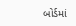બોર્ડમાં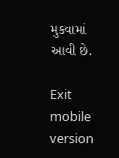મુકવામાં આવી છે.

Exit mobile version